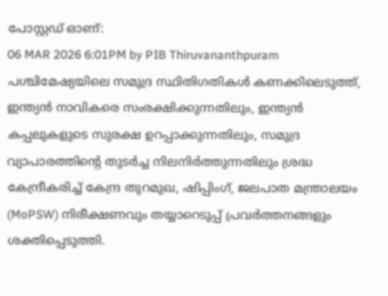പോസ്റ്റഡ് ഓണ്:
06 MAR 2026 6:01PM by PIB Thiruvananthpuram
പശ്ചിമേഷ്യയിലെ സമുദ്ര സ്ഥിതിഗതികൾ കണക്കിലെടുത്ത്, ഇന്ത്യൻ നാവികരെ സംരക്ഷിക്കുന്നതിലും, ഇന്ത്യൻ കപ്പലുകളുടെ സുരക്ഷ ഉറപ്പാക്കുന്നതിലും, സമുദ്ര വ്യാപാരത്തിൻ്റെ തുടർച്ച നിലനിർത്തുന്നതിലും ശ്രദ്ധ കേന്ദ്രീകരിച്ച് കേന്ദ്ര തുറമുഖ, ഷിപ്പിംഗ്, ജലപാത മന്ത്രാലയം (MoPSW) നിരീക്ഷണവും തയ്യാറെടുപ്പ് പ്രവർത്തനങ്ങളും ശക്തിപ്പെടുത്തി.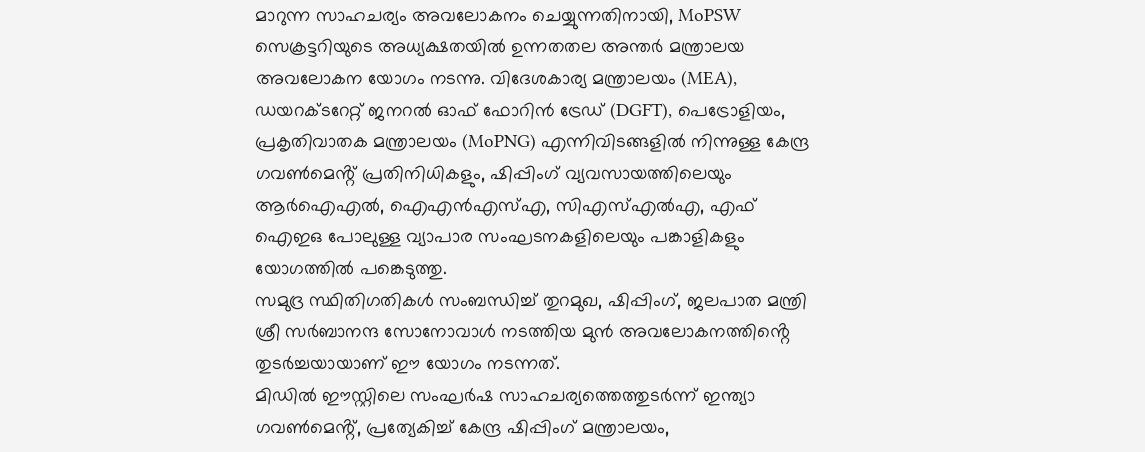മാറുന്ന സാഹചര്യം അവലോകനം ചെയ്യുന്നതിനായി, MoPSW സെക്രട്ടറിയുടെ അധ്യക്ഷതയിൽ ഉന്നതതല അന്തർ മന്ത്രാലയ അവലോകന യോഗം നടന്നു. വിദേശകാര്യ മന്ത്രാലയം (MEA), ഡയറക്ടറേറ്റ് ജനറൽ ഓഫ് ഫോറിൻ ട്രേഡ് (DGFT), പെട്രോളിയം, പ്രകൃതിവാതക മന്ത്രാലയം (MoPNG) എന്നിവിടങ്ങളിൽ നിന്നുള്ള കേന്ദ്ര ഗവൺമെൻ്റ് പ്രതിനിധികളും, ഷിപ്പിംഗ് വ്യവസായത്തിലെയും ആർഐഎൽ, ഐഎൻഎസ്എ, സിഎസ്എൽഎ, എഫ് ഐഇഒ പോലുള്ള വ്യാപാര സംഘടനകളിലെയും പങ്കാളികളും യോഗത്തിൽ പങ്കെടുത്തു.
സമുദ്ര സ്ഥിതിഗതികൾ സംബന്ധിച്ച് തുറമുഖ, ഷിപ്പിംഗ്, ജലപാത മന്ത്രി ശ്രീ സർബാനന്ദ സോനോവാൾ നടത്തിയ മുൻ അവലോകനത്തിൻ്റെ തുടർച്ചയായാണ് ഈ യോഗം നടന്നത്.
മിഡിൽ ഈസ്റ്റിലെ സംഘർഷ സാഹചര്യത്തെത്തുടർന്ന് ഇന്ത്യാ ഗവൺമെൻ്റ്, പ്രത്യേകിച്ച് കേന്ദ്ര ഷിപ്പിംഗ് മന്ത്രാലയം,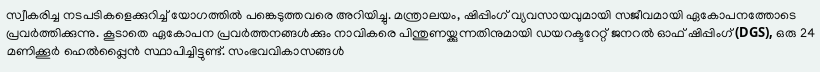സ്വീകരിച്ച നടപടികളെക്കുറിച്ച് യോഗത്തിൽ പങ്കെടുത്തവരെ അറിയിച്ചു. മന്ത്രാലയം, ഷിപ്പിംഗ് വ്യവസായവുമായി സജീവമായി ഏകോപനത്തോടെ പ്രവർത്തിക്കുന്നു. കൂടാതെ ഏകോപന പ്രവർത്തനങ്ങൾക്കും നാവികരെ പിന്തുണയ്ക്കുന്നതിനുമായി ഡയറക്ടറേറ്റ് ജനറൽ ഓഫ് ഷിപ്പിംഗ് (DGS), ഒരു 24 മണിക്കൂർ ഹെൽപ്പ്ലൈൻ സ്ഥാപിച്ചിട്ടുണ്ട്. സംഭവവികാസങ്ങൾ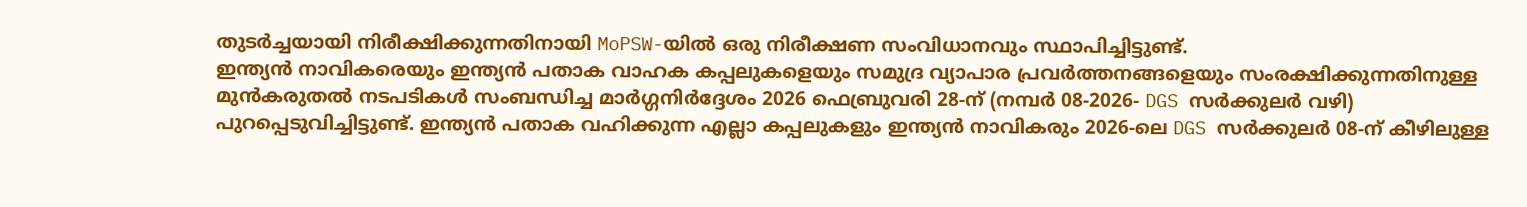തുടർച്ചയായി നിരീക്ഷിക്കുന്നതിനായി MoPSW-യിൽ ഒരു നിരീക്ഷണ സംവിധാനവും സ്ഥാപിച്ചിട്ടുണ്ട്.
ഇന്ത്യൻ നാവികരെയും ഇന്ത്യൻ പതാക വാഹക കപ്പലുകളെയും സമുദ്ര വ്യാപാര പ്രവർത്തനങ്ങളെയും സംരക്ഷിക്കുന്നതിനുള്ള മുൻകരുതൽ നടപടികൾ സംബന്ധിച്ച മാർഗ്ഗനിർദ്ദേശം 2026 ഫെബ്രുവരി 28-ന് (നമ്പർ 08-2026- DGS സർക്കുലർ വഴി) പുറപ്പെടുവിച്ചിട്ടുണ്ട്. ഇന്ത്യൻ പതാക വഹിക്കുന്ന എല്ലാ കപ്പലുകളും ഇന്ത്യൻ നാവികരും 2026-ലെ DGS സർക്കുലർ 08-ന് കീഴിലുള്ള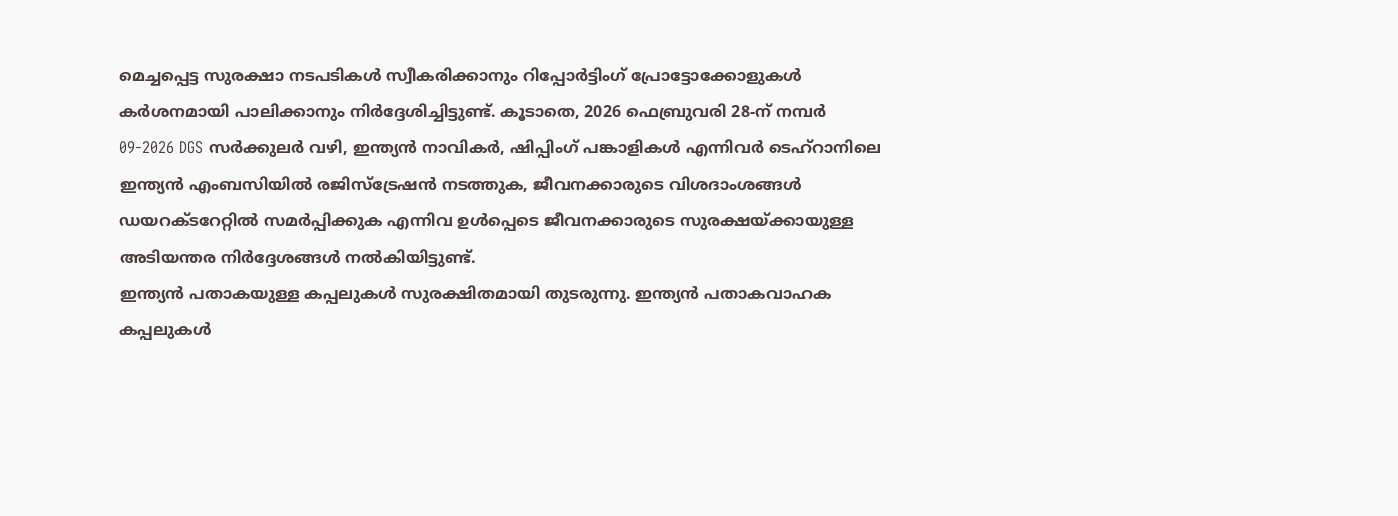മെച്ചപ്പെട്ട സുരക്ഷാ നടപടികൾ സ്വീകരിക്കാനും റിപ്പോർട്ടിംഗ് പ്രോട്ടോക്കോളുകൾ കർശനമായി പാലിക്കാനും നിർദ്ദേശിച്ചിട്ടുണ്ട്. കൂടാതെ, 2026 ഫെബ്രുവരി 28-ന് നമ്പർ 09-2026 DGS സർക്കുലർ വഴി, ഇന്ത്യൻ നാവികർ, ഷിപ്പിംഗ് പങ്കാളികൾ എന്നിവർ ടെഹ്റാനിലെ ഇന്ത്യൻ എംബസിയിൽ രജിസ്ട്രേഷൻ നടത്തുക, ജീവനക്കാരുടെ വിശദാംശങ്ങൾ ഡയറക്ടറേറ്റിൽ സമർപ്പിക്കുക എന്നിവ ഉൾപ്പെടെ ജീവനക്കാരുടെ സുരക്ഷയ്ക്കായുള്ള അടിയന്തര നിർദ്ദേശങ്ങൾ നൽകിയിട്ടുണ്ട്.
ഇന്ത്യൻ പതാകയുള്ള കപ്പലുകൾ സുരക്ഷിതമായി തുടരുന്നു. ഇന്ത്യൻ പതാകവാഹക കപ്പലുകൾ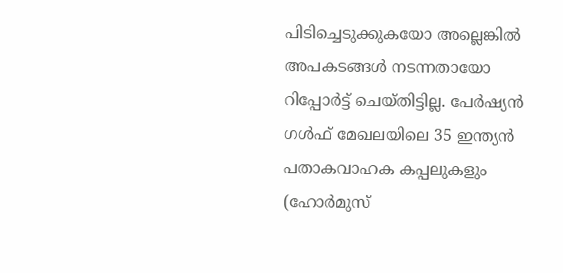പിടിച്ചെടുക്കുകയോ അല്ലെങ്കിൽ അപകടങ്ങൾ നടന്നതായോ റിപ്പോർട്ട് ചെയ്തിട്ടില്ല. പേർഷ്യൻ ഗൾഫ് മേഖലയിലെ 35 ഇന്ത്യൻ പതാകവാഹക കപ്പലുകളും (ഹോർമുസ്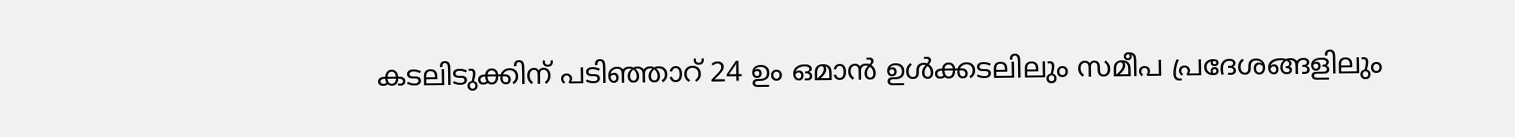കടലിടുക്കിന് പടിഞ്ഞാറ് 24 ഉം ഒമാൻ ഉൾക്കടലിലും സമീപ പ്രദേശങ്ങളിലും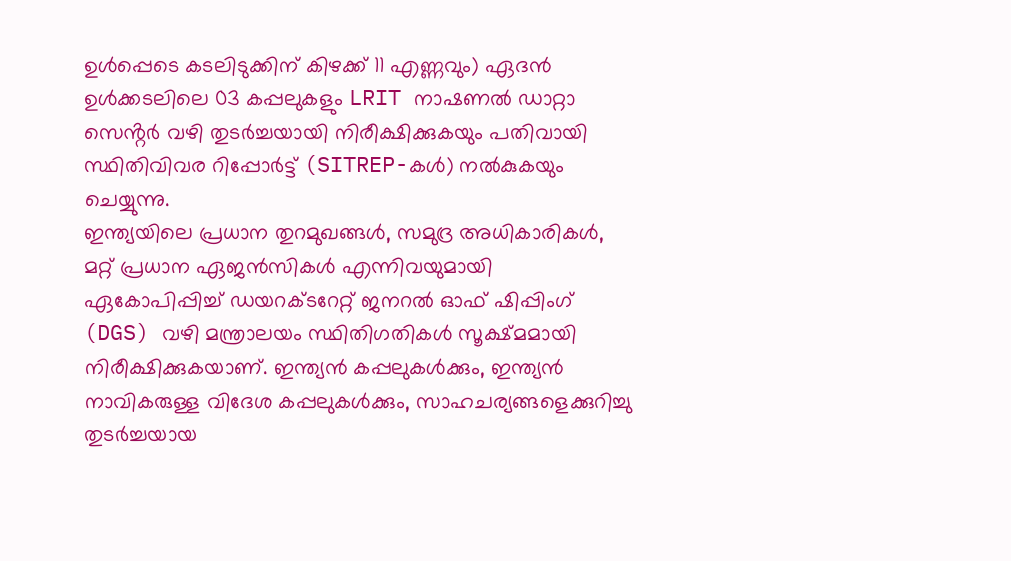ഉൾപ്പെടെ കടലിടുക്കിന് കിഴക്ക് 11 എണ്ണവും) ഏദൻ ഉൾക്കടലിലെ 03 കപ്പലുകളും LRIT നാഷണൽ ഡാറ്റാ സെൻ്റർ വഴി തുടർച്ചയായി നിരീക്ഷിക്കുകയും പതിവായി സ്ഥിതിവിവര റിപ്പോർട്ട് (SITREP-കൾ) നൽകുകയും ചെയ്യുന്നു.
ഇന്ത്യയിലെ പ്രധാന തുറമുഖങ്ങൾ, സമുദ്ര അധികാരികൾ, മറ്റ് പ്രധാന ഏജൻസികൾ എന്നിവയുമായി ഏകോപിപ്പിച്ച് ഡയറക്ടറേറ്റ് ജനറൽ ഓഫ് ഷിപ്പിംഗ് (DGS) വഴി മന്ത്രാലയം സ്ഥിതിഗതികൾ സൂക്ഷ്മമായി നിരീക്ഷിക്കുകയാണ്. ഇന്ത്യൻ കപ്പലുകൾക്കും, ഇന്ത്യൻ നാവികരുള്ള വിദേശ കപ്പലുകൾക്കും, സാഹചര്യങ്ങളെക്കുറിച്ചു തുടർച്ചയായ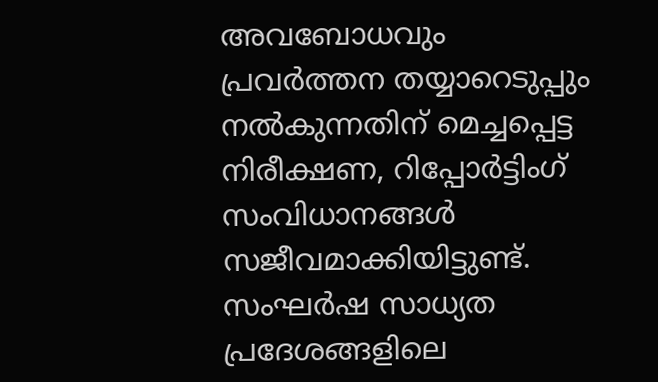അവബോധവും പ്രവർത്തന തയ്യാറെടുപ്പും നൽകുന്നതിന് മെച്ചപ്പെട്ട നിരീക്ഷണ, റിപ്പോർട്ടിംഗ് സംവിധാനങ്ങൾ സജീവമാക്കിയിട്ടുണ്ട്.
സംഘർഷ സാധ്യത പ്രദേശങ്ങളിലെ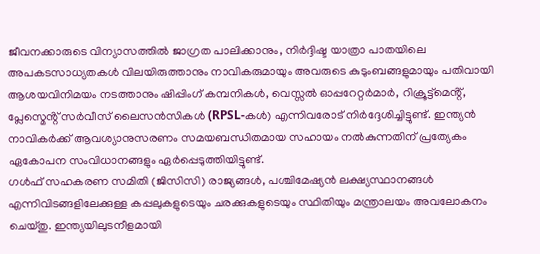ജീവനക്കാരുടെ വിന്യാസത്തിൽ ജാഗ്രത പാലിക്കാനും, നിർദ്ദിഷ്ട യാത്രാ പാതയിലെ അപകടസാധ്യതകൾ വിലയിരുത്താനും നാവികരുമായും അവരുടെ കുടുംബങ്ങളുമായും പതിവായി ആശയവിനിമയം നടത്താനും ഷിപ്പിംഗ് കമ്പനികൾ, വെസ്സൽ ഓപ്പറേറ്റർമാർ, റിക്രൂട്ട്മെൻ്റ്, പ്ലേസ്മെൻ്റ് സർവീസ് ലൈസൻസികൾ (RPSL-കൾ) എന്നിവരോട് നിർദ്ദേശിച്ചിട്ടുണ്ട്. ഇന്ത്യൻ നാവികർക്ക് ആവശ്യാനുസരണം സമയബന്ധിതമായ സഹായം നൽകുന്നതിന് പ്രത്യേകം ഏകോപന സംവിധാനങ്ങളും ഏർപ്പെടുത്തിയിട്ടുണ്ട്.
ഗൾഫ് സഹകരണ സമിതി (ജിസിസി) രാജ്യങ്ങൾ, പശ്ചിമേഷ്യൻ ലക്ഷ്യസ്ഥാനങ്ങൾ എന്നിവിടങ്ങളിലേക്കുള്ള കപ്പലുകളുടെയും ചരക്കുകളുടെയും സ്ഥിതിയും മന്ത്രാലയം അവലോകനം ചെയ്തു. ഇന്ത്യയിലുടനീളമായി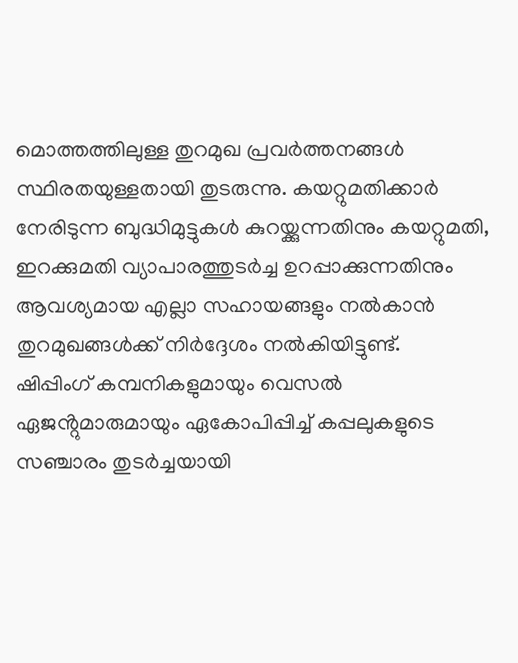മൊത്തത്തിലുള്ള തുറമുഖ പ്രവർത്തനങ്ങൾ സ്ഥിരതയുള്ളതായി തുടരുന്നു. കയറ്റുമതിക്കാർ നേരിടുന്ന ബുദ്ധിമുട്ടുകൾ കുറയ്ക്കുന്നതിനും കയറ്റുമതി, ഇറക്കുമതി വ്യാപാരത്തുടർച്ച ഉറപ്പാക്കുന്നതിനും ആവശ്യമായ എല്ലാ സഹായങ്ങളും നൽകാൻ തുറമുഖങ്ങൾക്ക് നിർദ്ദേശം നൽകിയിട്ടുണ്ട്.
ഷിപ്പിംഗ് കമ്പനികളുമായും വെസൽ ഏജൻ്റുമാരുമായും ഏകോപിപ്പിച്ച് കപ്പലുകളുടെ സഞ്ചാരം തുടർച്ചയായി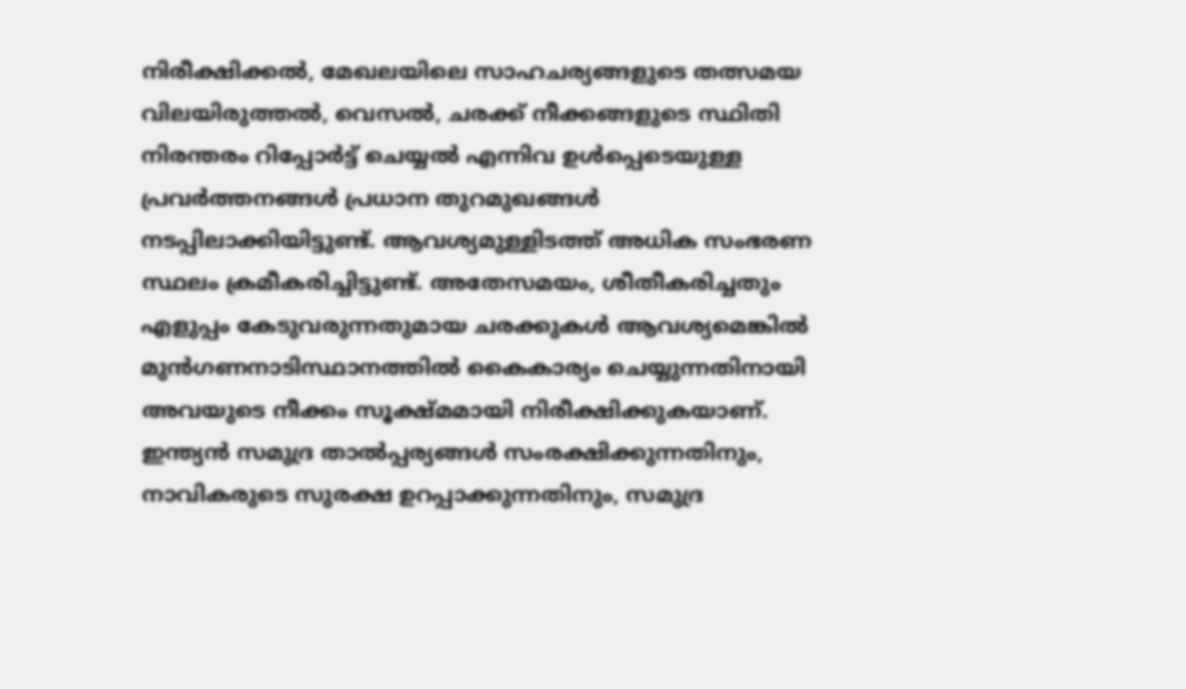നിരീക്ഷിക്കൽ, മേഖലയിലെ സാഹചര്യങ്ങളുടെ തത്സമയ വിലയിരുത്തൽ, വെസൽ, ചരക്ക് നീക്കങ്ങളുടെ സ്ഥിതി നിരന്തരം റിപ്പോർട്ട് ചെയ്യൽ എന്നിവ ഉൾപ്പെടെയുള്ള പ്രവർത്തനങ്ങൾ പ്രധാന തുറമുഖങ്ങൾ നടപ്പിലാക്കിയിട്ടുണ്ട്. ആവശ്യമുള്ളിടത്ത് അധിക സംഭരണ സ്ഥലം ക്രമീകരിച്ചിട്ടുണ്ട്. അതേസമയം, ശീതീകരിച്ചതും എളുപ്പം കേടുവരുന്നതുമായ ചരക്കുകൾ ആവശ്യമെങ്കിൽ മുൻഗണനാടിസ്ഥാനത്തിൽ കൈകാര്യം ചെയ്യുന്നതിനായി അവയുടെ നീക്കം സൂക്ഷ്മമായി നിരീക്ഷിക്കുകയാണ്.
ഇന്ത്യൻ സമുദ്ര താൽപ്പര്യങ്ങൾ സംരക്ഷിക്കുന്നതിനും, നാവികരുടെ സുരക്ഷ ഉറപ്പാക്കുന്നതിനും, സമുദ്ര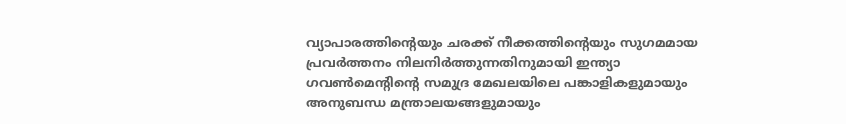വ്യാപാരത്തിൻ്റെയും ചരക്ക് നീക്കത്തിൻ്റെയും സുഗമമായ പ്രവർത്തനം നിലനിർത്തുന്നതിനുമായി ഇന്ത്യാ ഗവൺമെൻ്റിൻ്റെ സമുദ്ര മേഖലയിലെ പങ്കാളികളുമായും അനുബന്ധ മന്ത്രാലയങ്ങളുമായും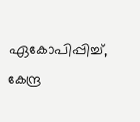ഏകോപിപ്പിച്ച്, കേന്ദ്ര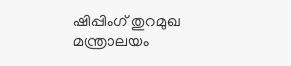ഷിപ്പിംഗ് തുറമുഖ മന്ത്രാലയം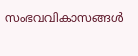സംഭവവികാസങ്ങൾ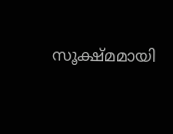സൂക്ഷ്മമായി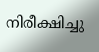നിരീക്ഷിച്ചു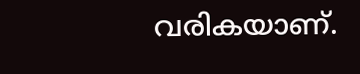വരികയാണ്.